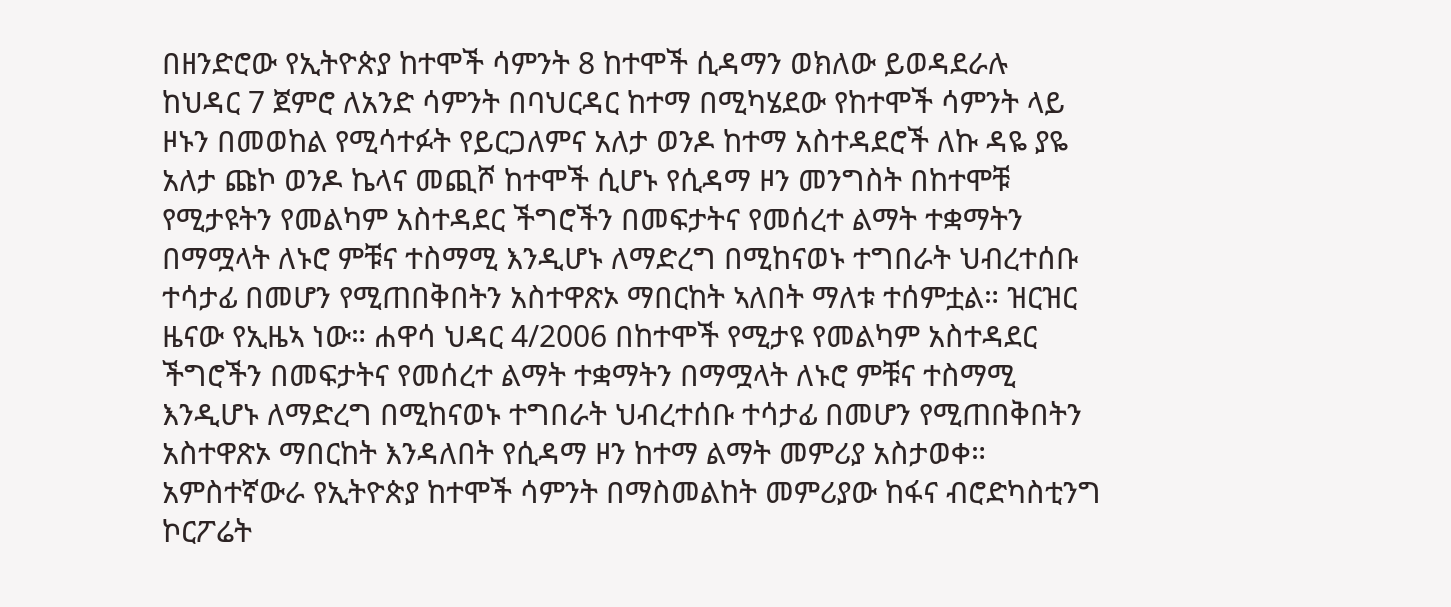በዘንድሮው የኢትዮጵያ ከተሞች ሳምንት 8 ከተሞች ሲዳማን ወክለው ይወዳደራሉ
ከህዳር 7 ጀምሮ ለአንድ ሳምንት በባህርዳር ከተማ በሚካሄደው የከተሞች ሳምንት ላይ ዞኑን በመወከል የሚሳተፉት የይርጋለምና አለታ ወንዶ ከተማ አስተዳደሮች ለኩ ዳዬ ያዬ አለታ ጩኮ ወንዶ ኬላና መጪሾ ከተሞች ሲሆኑ የሲዳማ ዞን መንግስት በከተሞቹ የሚታዩትን የመልካም አስተዳደር ችግሮችን በመፍታትና የመሰረተ ልማት ተቋማትን በማሟላት ለኑሮ ምቹና ተስማሚ እንዲሆኑ ለማድረግ በሚከናወኑ ተግበራት ህብረተሰቡ ተሳታፊ በመሆን የሚጠበቅበትን አስተዋጽኦ ማበርከት ኣለበት ማለቱ ተሰምቷል። ዝርዝር ዜናው የኢዜኣ ነው። ሐዋሳ ህዳር 4/2006 በከተሞች የሚታዩ የመልካም አስተዳደር ችግሮችን በመፍታትና የመሰረተ ልማት ተቋማትን በማሟላት ለኑሮ ምቹና ተስማሚ እንዲሆኑ ለማድረግ በሚከናወኑ ተግበራት ህብረተሰቡ ተሳታፊ በመሆን የሚጠበቅበትን አስተዋጽኦ ማበርከት እንዳለበት የሲዳማ ዞን ከተማ ልማት መምሪያ አስታወቀ። አምስተኛውራ የኢትዮጵያ ከተሞች ሳምንት በማስመልከት መምሪያው ከፋና ብሮድካስቲንግ ኮርፖሬት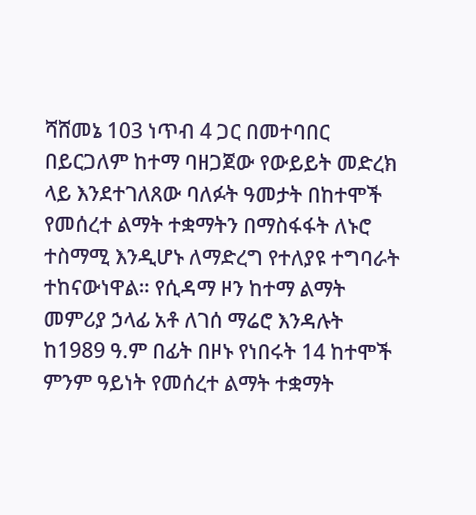ሻሸመኔ 103 ነጥብ 4 ጋር በመተባበር በይርጋለም ከተማ ባዘጋጀው የውይይት መድረክ ላይ እንደተገለጸው ባለፉት ዓመታት በከተሞች የመሰረተ ልማት ተቋማትን በማስፋፋት ለኑሮ ተስማሚ እንዲሆኑ ለማድረግ የተለያዩ ተግባራት ተከናውነዋል። የሲዳማ ዞን ከተማ ልማት መምሪያ ኃላፊ አቶ ለገሰ ማሬሮ እንዳሉት ከ1989 ዓ.ም በፊት በዞኑ የነበሩት 14 ከተሞች ምንም ዓይነት የመሰረተ ልማት ተቋማት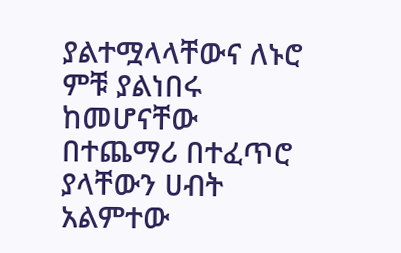ያልተሟላላቸውና ለኑሮ ምቹ ያልነበሩ ከመሆናቸው በተጨማሪ በተፈጥሮ ያላቸውን ሀብት አልምተው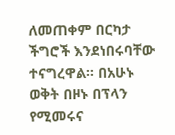ለመጠቀም በርካታ ችግሮች እንደነበሩባቸው ተናግረዋል። በአሁኑ ወቅት በዞኑ በፕላን የሚመሩና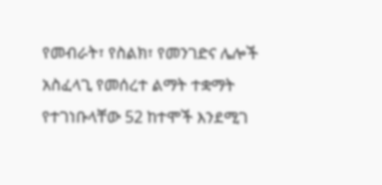የመብራት፣ የስልክ፣ የመንገድና ሌሎች አስፈላጊ የመሰረተ ልማት ተቋማት የተገነቡላቸው 52 ከተሞች እንደሚገ